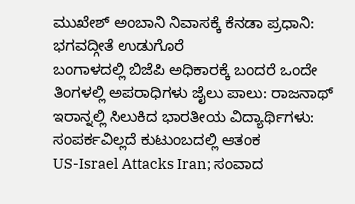ಮುಖೇಶ್ ಅಂಬಾನಿ ನಿವಾಸಕ್ಕೆ ಕೆನಡಾ ಪ್ರಧಾನಿ: ಭಗವದ್ಗೀತೆ ಉಡುಗೊರೆ
ಬಂಗಾಳದಲ್ಲಿ ಬಿಜೆಪಿ ಅಧಿಕಾರಕ್ಕೆ ಬಂದರೆ ಒಂದೇ ತಿಂಗಳಲ್ಲಿ ಅಪರಾಧಿಗಳು ಜೈಲು ಪಾಲು: ರಾಜನಾಥ್
ಇರಾನ್ನಲ್ಲಿ ಸಿಲುಕಿದ ಭಾರತೀಯ ವಿದ್ಯಾರ್ಥಿಗಳು: ಸಂಪರ್ಕವಿಲ್ಲದೆ ಕುಟುಂಬದಲ್ಲಿ ಆತಂಕ
US-Israel Attacks Iran; ಸಂವಾದ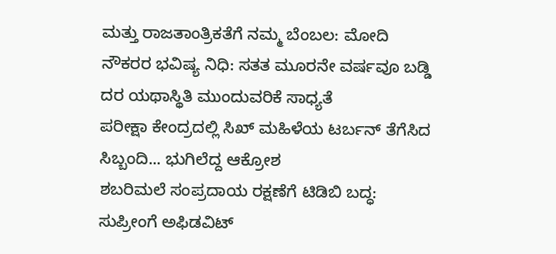ಮತ್ತು ರಾಜತಾಂತ್ರಿಕತೆಗೆ ನಮ್ಮ ಬೆಂಬಲ: ಮೋದಿ
ನೌಕರರ ಭವಿಷ್ಯ ನಿಧಿ: ಸತತ ಮೂರನೇ ವರ್ಷವೂ ಬಡ್ಡಿ ದರ ಯಥಾಸ್ಥಿತಿ ಮುಂದುವರಿಕೆ ಸಾಧ್ಯತೆ
ಪರೀಕ್ಷಾ ಕೇಂದ್ರದಲ್ಲಿ ಸಿಖ್ ಮಹಿಳೆಯ ಟರ್ಬನ್ ತೆಗೆಸಿದ ಸಿಬ್ಬಂದಿ... ಭುಗಿಲೆದ್ದ ಆಕ್ರೋಶ
ಶಬರಿಮಲೆ ಸಂಪ್ರದಾಯ ರಕ್ಷಣೆಗೆ ಟಿಡಿಬಿ ಬದ್ಧ: ಸುಪ್ರೀಂಗೆ ಅಫಿಡವಿಟ್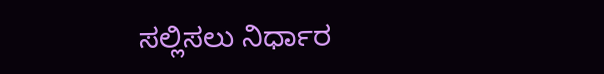ಸಲ್ಲಿಸಲು ನಿರ್ಧಾರ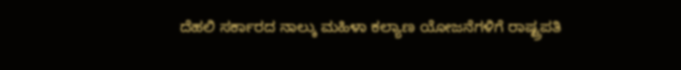ದೆಹಲಿ ಸರ್ಕಾರದ ನಾಲ್ಕು ಮಹಿಳಾ ಕಲ್ಯಾಣ ಯೋಜನೆಗಳಿಗೆ ರಾಷ್ಟ್ರಪತಿ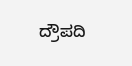ದ್ರೌಪದಿ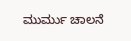ಮುರ್ಮು ಚಾಲನೆ